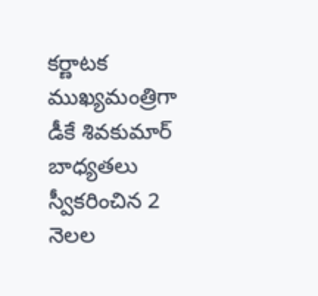కర్ణాటక ముఖ్యమంత్రిగా డీకే శివకుమార్ బాధ్యతలు స్వీకరించిన 2 నెలల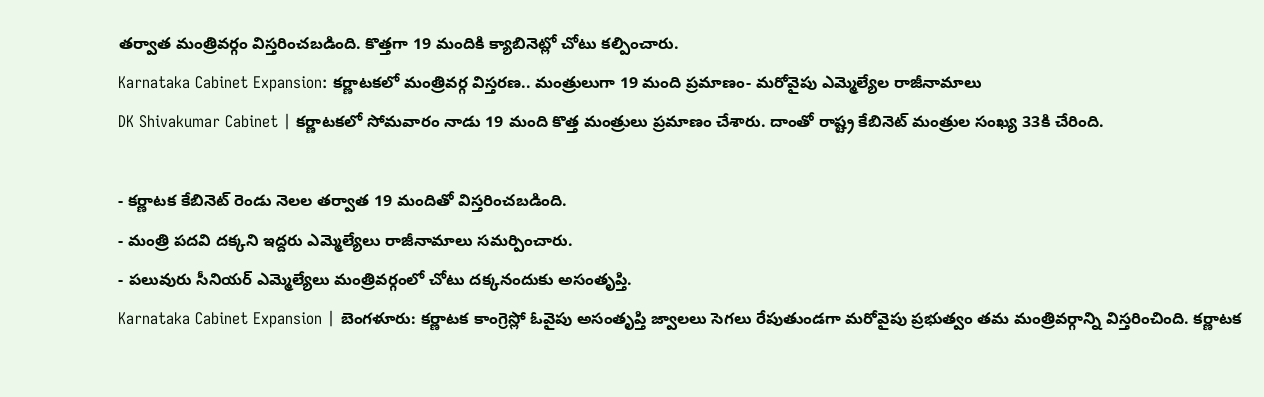తర్వాత మంత్రివర్గం విస్తరించబడింది. కొత్తగా 19 మందికి క్యాబినెట్లో చోటు కల్పించారు.
Karnataka Cabinet Expansion: కర్ణాటకలో మంత్రివర్గ విస్తరణ.. మంత్రులుగా 19 మంది ప్రమాణం- మరోవైపు ఎమ్మెల్యేల రాజీనామాలు
DK Shivakumar Cabinet | కర్ణాటకలో సోమవారం నాడు 19 మంది కొత్త మంత్రులు ప్రమాణం చేశారు. దాంతో రాష్ట్ర కేబినెట్ మంత్రుల సంఖ్య 33కి చేరింది.

- కర్ణాటక కేబినెట్ రెండు నెలల తర్వాత 19 మందితో విస్తరించబడింది.
- మంత్రి పదవి దక్కని ఇద్దరు ఎమ్మెల్యేలు రాజీనామాలు సమర్పించారు.
- పలువురు సీనియర్ ఎమ్మెల్యేలు మంత్రివర్గంలో చోటు దక్కనందుకు అసంతృప్తి.
Karnataka Cabinet Expansion | బెంగళూరు: కర్ణాటక కాంగ్రెస్లో ఓవైపు అసంతృప్తి జ్వాలలు సెగలు రేపుతుండగా మరోవైపు ప్రభుత్వం తమ మంత్రివర్గాన్ని విస్తరించింది. కర్ణాటక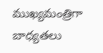ముఖ్యమంత్రిగా బాధ్యతలు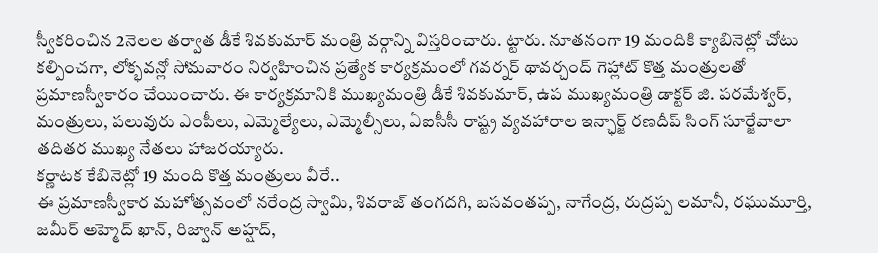స్వీకరించిన 2నెలల తర్వాత డీకే శివకుమార్ మంత్రి వర్గాన్ని విస్తరించారు. ట్టారు. నూతనంగా 19 మందికి క్యాబినెట్లో చోటు కల్పించగా, లోక్భవన్లో సోమవారం నిర్వహించిన ప్రత్యేక కార్యక్రమంలో గవర్నర్ థావర్చంద్ గెహ్లాట్ కొత్త మంత్రులతో ప్రమాణస్వీకారం చేయించారు. ఈ కార్యక్రమానికి ముఖ్యమంత్రి డీకే శివకుమార్, ఉప ముఖ్యమంత్రి డాక్టర్ జి. పరమేశ్వర్, మంత్రులు, పలువురు ఎంపీలు, ఎమ్మెల్యేలు, ఎమ్మెల్సీలు, ఏఐసీసీ రాష్ట్ర వ్యవహారాల ఇన్ఛార్జ్ రణదీప్ సింగ్ సూర్జేవాలా తదితర ముఖ్య నేతలు హాజరయ్యారు.
కర్ణాటక కేబినెట్లో 19 మంది కొత్త మంత్రులు వీరే..
ఈ ప్రమాణస్వీకార మహోత్సవంలో నరేంద్ర స్వామి, శివరాజ్ తంగదగి, బసవంతప్ప, నాగేంద్ర, రుద్రప్ప లమానీ, రఘుమూర్తి, జమీర్ అహ్మెద్ ఖాన్, రిజ్వాన్ అహ్షద్,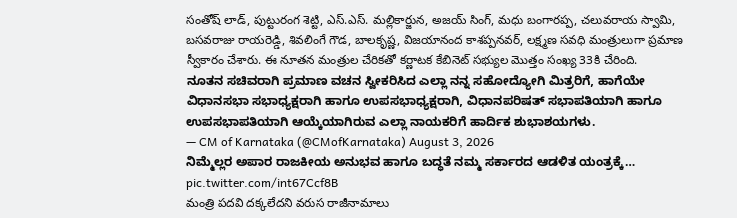సంతోష్ లాడ్, పుట్టురంగ శెట్టి, ఎస్.ఎస్. మల్లికార్జున, అజయ్ సింగ్, మధు బంగారప్ప, చలువరాయ స్వామి, బసవరాజు రాయరెడ్డి, శివలింగే గౌడ, బాలకృష్ణ, విజయానంద కాశప్పనవర్, లక్ష్మణ సవధి మంత్రులుగా ప్రమాణ స్వీకారం చేశారు. ఈ నూతన మంత్రుల చేరికతో కర్ణాటక కేబినెట్ సభ్యుల మొత్తం సంఖ్య 33కి చేరింది.
ನೂತನ ಸಚಿವರಾಗಿ ಪ್ರಮಾಣ ವಚನ ಸ್ವೀಕರಿಸಿದ ಎಲ್ಲಾ ನನ್ನ ಸಹೋದ್ಯೋಗಿ ಮಿತ್ರರಿಗೆ, ಹಾಗೆಯೇ ವಿಧಾನಸಭಾ ಸಭಾಧ್ಯಕ್ಷರಾಗಿ ಹಾಗೂ ಉಪಸಭಾಧ್ಯಕ್ಷರಾಗಿ, ವಿಧಾನಪರಿಷತ್ ಸಭಾಪತಿಯಾಗಿ ಹಾಗೂ ಉಪಸಭಾಪತಿಯಾಗಿ ಆಯ್ಕೆಯಾಗಿರುವ ಎಲ್ಲಾ ನಾಯಕರಿಗೆ ಹಾರ್ದಿಕ ಶುಭಾಶಯಗಳು.
— CM of Karnataka (@CMofKarnataka) August 3, 2026
ನಿಮ್ಮೆಲ್ಲರ ಅಪಾರ ರಾಜಕೀಯ ಅನುಭವ ಹಾಗೂ ಬದ್ಧತೆ ನಮ್ಮ ಸರ್ಕಾರದ ಆಡಳಿತ ಯಂತ್ರಕ್ಕೆ… pic.twitter.com/int67Ccf8B
మంత్రి పదవి దక్కలేదని వరుస రాజీనామాలు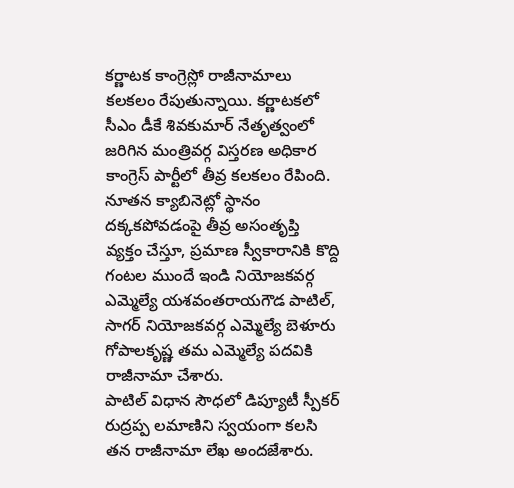కర్ణాటక కాంగ్రెస్లో రాజీనామాలు కలకలం రేపుతున్నాయి. కర్ణాటకలో సీఎం డీకే శివకుమార్ నేతృత్వంలో జరిగిన మంత్రివర్గ విస్తరణ అధికార కాంగ్రెస్ పార్టీలో తీవ్ర కలకలం రేపింది. నూతన క్యాబినెట్లో స్థానం దక్కకపోవడంపై తీవ్ర అసంతృప్తి వ్యక్తం చేస్తూ, ప్రమాణ స్వీకారానికి కొద్ది గంటల ముందే ఇండి నియోజకవర్గ ఎమ్మెల్యే యశవంతరాయగౌడ పాటిల్, సాగర్ నియోజకవర్గ ఎమ్మెల్యే బెళూరు గోపాలకృష్ణ తమ ఎమ్మెల్యే పదవికి రాజీనామా చేశారు.
పాటిల్ విధాన సౌధలో డిప్యూటీ స్పీకర్ రుద్రప్ప లమాణిని స్వయంగా కలసి తన రాజీనామా లేఖ అందజేశారు.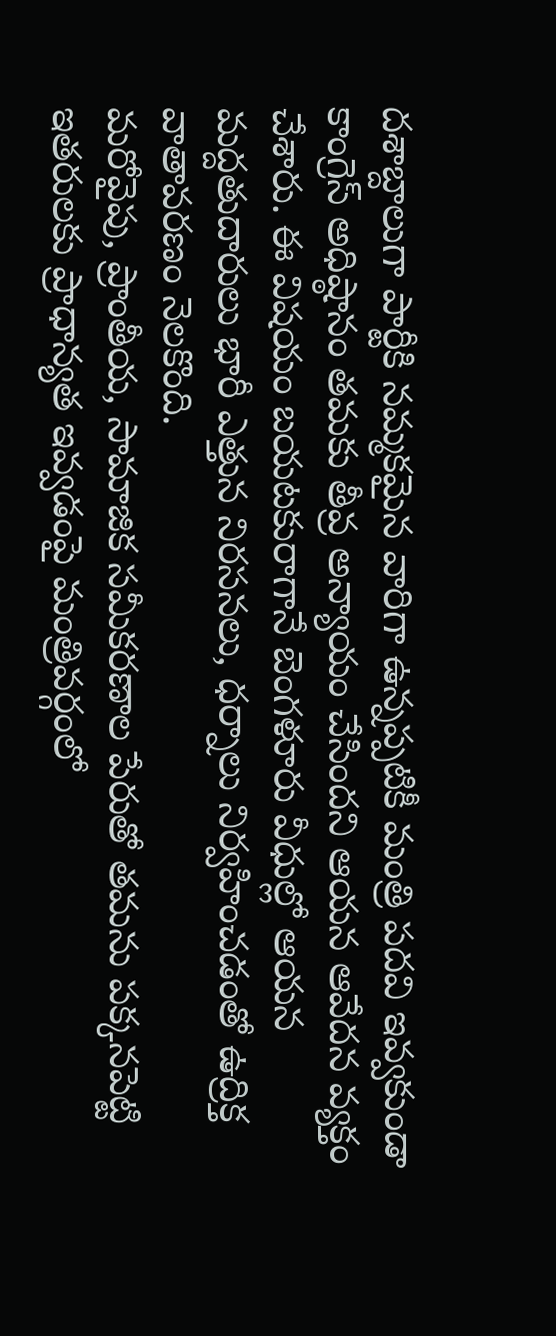దశాబ్దాలుగా పార్టీకి నమ్మకమైన వారిగా ఉన్నప్పటికీ మంత్రి పదవి ఇవ్వకుండా కాంగ్రెస్ అధిష్ఠానం తమకు తీవ్ర అన్యాయం చేసిందని ఆయన ఆవేదన వ్యక్తం చేశారు. ఈ విషయం బయటకురాగానే బెంగళూరు వీధుల్లో ఆయన మద్దతుదారులు భారీ ఎత్తున నిరసనలు, ధర్నాలు నిర్వహించడంతో ఉద్రిక్త వాతావరణం నెలకొంది.
మరోవైపు, ప్రాంతీయ, సామాజిక సమీకరణాల పేరుతో తమను పక్కనపెట్టి ఇతరులకు ప్రాధాన్యత ఇవ్వడంపై మంత్రివర్గంలో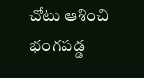చోటు ఆశించి భంగపడ్డ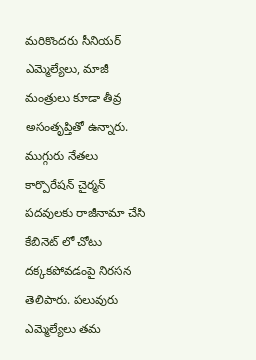మరికొందరు సీనియర్ ఎమ్మెల్యేలు, మాజీ మంత్రులు కూడా తీవ్ర అసంతృప్తితో ఉన్నారు. ముగ్గురు నేతలు కార్పొరేషన్ చైర్మన్ పదవులకు రాజీనామా చేసి కేబినెట్ లో చోటు దక్కకపోవడంపై నిరసన తెలిపారు. పలువురు ఎమ్మెల్యేలు తమ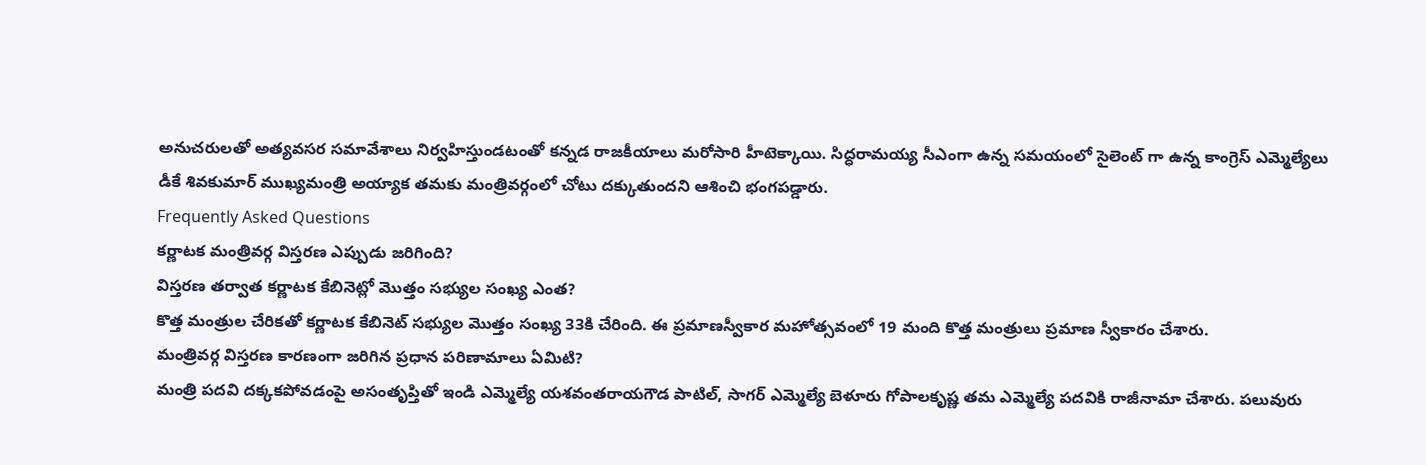అనుచరులతో అత్యవసర సమావేశాలు నిర్వహిస్తుండటంతో కన్నడ రాజకీయాలు మరోసారి హీటెక్కాయి. సిద్ధరామయ్య సీఎంగా ఉన్న సమయంలో సైలెంట్ గా ఉన్న కాంగ్రెస్ ఎమ్మెల్యేలు డీకే శివకుమార్ ముఖ్యమంత్రి అయ్యాక తమకు మంత్రివర్గంలో చోటు దక్కుతుందని ఆశించి భంగపడ్డారు.
Frequently Asked Questions
కర్ణాటక మంత్రివర్గ విస్తరణ ఎప్పుడు జరిగింది?
విస్తరణ తర్వాత కర్ణాటక కేబినెట్లో మొత్తం సభ్యుల సంఖ్య ఎంత?
కొత్త మంత్రుల చేరికతో కర్ణాటక కేబినెట్ సభ్యుల మొత్తం సంఖ్య 33కి చేరింది. ఈ ప్రమాణస్వీకార మహోత్సవంలో 19 మంది కొత్త మంత్రులు ప్రమాణ స్వీకారం చేశారు.
మంత్రివర్గ విస్తరణ కారణంగా జరిగిన ప్రధాన పరిణామాలు ఏమిటి?
మంత్రి పదవి దక్కకపోవడంపై అసంతృప్తితో ఇండి ఎమ్మెల్యే యశవంతరాయగౌడ పాటిల్, సాగర్ ఎమ్మెల్యే బెళూరు గోపాలకృష్ణ తమ ఎమ్మెల్యే పదవికి రాజీనామా చేశారు. పలువురు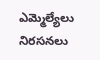ఎమ్మెల్యేలు నిరసనలు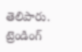తెలిపారు.
ట్రెండింగ్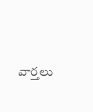వార్తలు